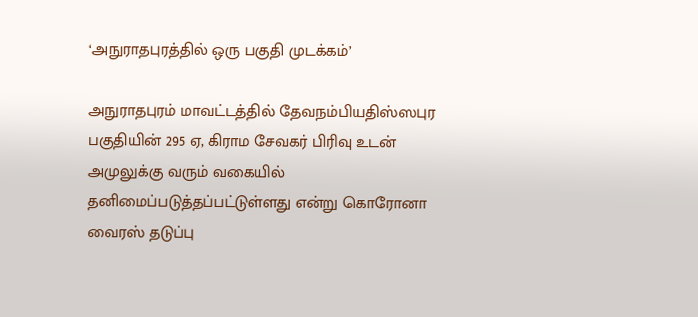‘அநுராதபுரத்தில் ஒரு பகுதி முடக்கம்’

அநுராதபுரம் மாவட்டத்தில் தேவநம்பியதிஸ்ஸபுர பகுதியின் 295 ஏ, கிராம சேவகர் பிரிவு உடன் அமுலுக்கு வரும் வகையில் தனிமைப்படுத்தப்பட்டுள்ளது என்று கொரோனா வைரஸ் தடுப்பு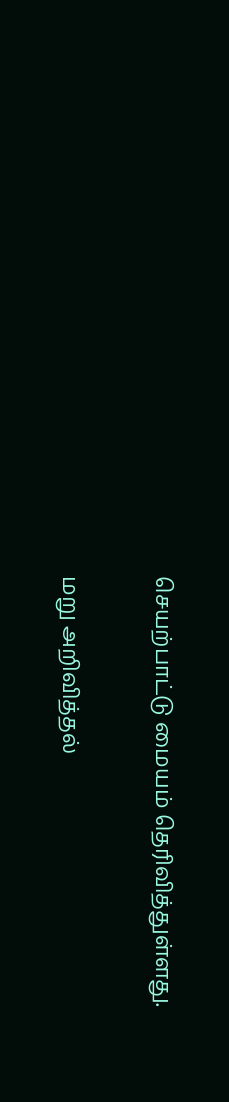செயற்பாட்டு மையம் தெரிவித்துள்ளது.

மறு அறிவித்தல்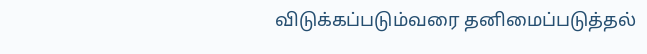விடுக்கப்படும்வரை தனிமைப்படுத்தல்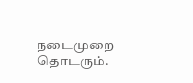நடைமுறை தொடரும்.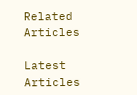Related Articles

Latest Articles